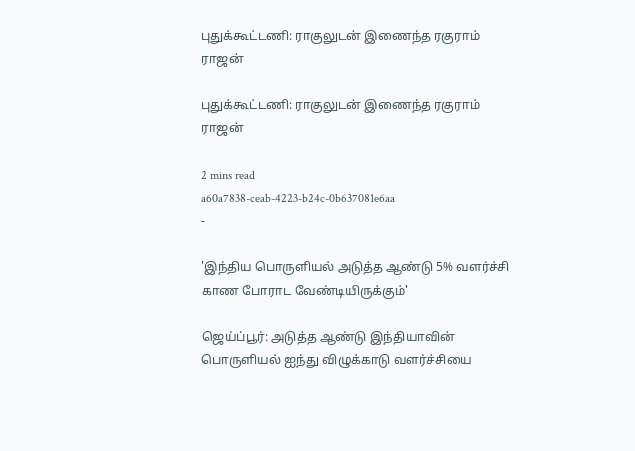புதுக்கூட்டணி: ராகுலுடன் இணைந்த ரகுராம் ராஜன்

புதுக்கூட்டணி: ராகுலுடன் இணைந்த ரகுராம் ராஜன்

2 mins read
a60a7838-ceab-4223-b24c-0b637081e6aa
-

'இந்திய பொருளியல் அடுத்த ஆண்டு 5% வளர்ச்சி காண போராட வேண்டியிருக்கும்'

ஜெய்ப்பூர்: அடுத்த ஆண்டு இந்தியாவின் பொருளியல் ஐந்து விழுக்காடு வளர்ச்சியை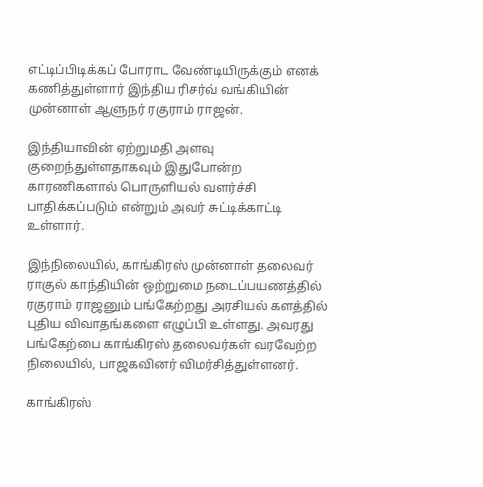எட்டிப்பிடிக்கப் போராட வேண்டியிருக்கும் எனக் கணித்துள்ளார் இந்திய ரிசர்வ் வங்கியின் முன்னாள் ஆளுநர் ரகுராம் ராஜன்.

இந்தியாவின் ஏற்றுமதி அளவு குறைந்துள்ளதாகவும் இதுபோன்ற காரணிகளால் பொருளியல் வளர்ச்சி பாதிக்கப்படும் என்றும் அவர் சுட்டிக்காட்டி உள்ளார்.

இந்நிலையில், காங்கிரஸ் முன்னாள் தலைவர் ராகுல் காந்தியின் ஒற்றுமை நடைப்பயணத்தில் ரகுராம் ராஜனும் பங்கேற்றது அரசியல் களத்தில் புதிய விவாதங்களை எழுப்பி உள்ளது. அவரது பங்கேற்பை காங்கிரஸ் தலைவர்கள் வரவேற்ற நிலையில், பாஜகவினர் விமர்சித்துள்ளனர்.

காங்கிரஸ்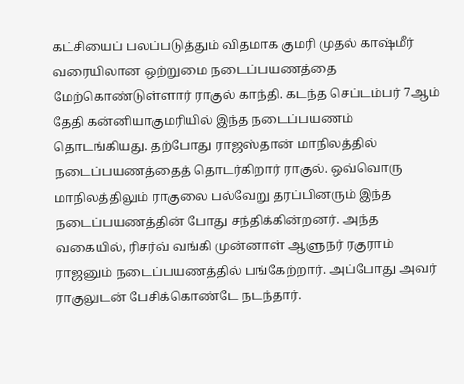கட்சியைப் பலப்படுத்தும் விதமாக குமரி முதல் காஷ்மீர் வரையிலான ஒற்றுமை நடைப்பயணத்தை மேற்கொண்டுள்ளார் ராகுல் காந்தி. கடந்த செப்டம்பர் 7ஆம் தேதி கன்னியாகுமரியில் இந்த நடைப்பயணம் தொடங்கியது. தற்போது ராஜஸ்தான் மாநிலத்தில் நடைப்பயணத்தைத் தொடர்கிறார் ராகுல். ஒவ்வொரு மாநிலத்திலும் ராகுலை பல்வேறு தரப்பினரும் இந்த நடைப்பயணத்தின் போது சந்திக்கின்றனர். அந்த வகையில், ரிசர்வ் வங்கி முன்னாள் ஆளுநர் ரகுராம் ராஜனும் நடைப்பயணத்தில் பங்கேற்றார். அப்போது அவர் ராகுலுடன் பேசிக்கொண்டே நடந்தார்.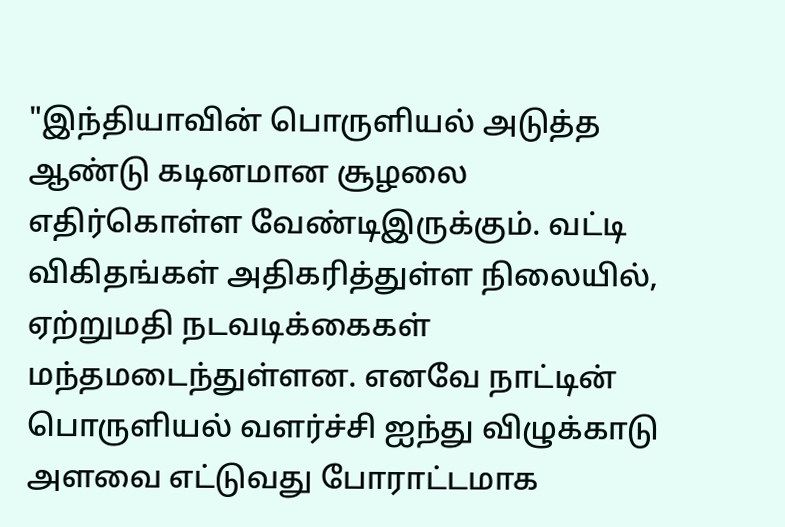"இந்தியாவின் பொருளியல் அடுத்த ஆண்டு கடினமான சூழலை எதிர்கொள்ள வேண்டிஇருக்கும். வட்டி விகிதங்கள் அதிகரித்துள்ள நிலையில், ஏற்றுமதி நடவடிக்கைகள் மந்தமடைந்துள்ளன. எனவே நாட்டின் பொருளியல் வளர்ச்சி ஐந்து விழுக்காடு அளவை எட்டுவது போராட்டமாக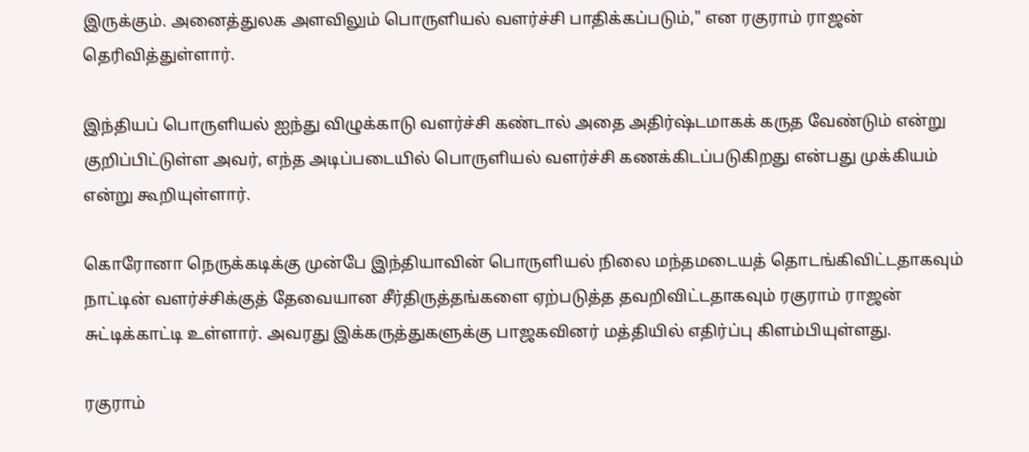இருக்கும். அனைத்துலக அளவிலும் பொருளியல் வளர்ச்சி பாதிக்கப்படும்," என ரகுராம் ராஜன் தெரிவித்துள்ளார்.

இந்தியப் பொருளியல் ஐந்து விழுக்காடு வளர்ச்சி கண்டால் அதை அதிர்ஷ்டமாகக் கருத வேண்டும் என்று குறிப்பிட்டுள்ள அவர், எந்த அடிப்படையில் பொருளியல் வளர்ச்சி கணக்கிடப்படுகிறது என்பது முக்கியம் என்று கூறியுள்ளார்.

கொரோனா நெருக்கடிக்கு முன்பே இந்தியாவின் பொருளியல் நிலை மந்தமடையத் தொடங்கிவிட்டதாகவும் நாட்டின் வளர்ச்சிக்குத் தேவையான சீர்திருத்தங்களை ஏற்படுத்த தவறிவிட்டதாகவும் ரகுராம் ராஜன் சுட்டிக்காட்டி உள்ளார். அவரது இக்கருத்துகளுக்கு பாஜகவினர் மத்தியில் எதிர்ப்பு கிளம்பியுள்ளது.

ரகுராம்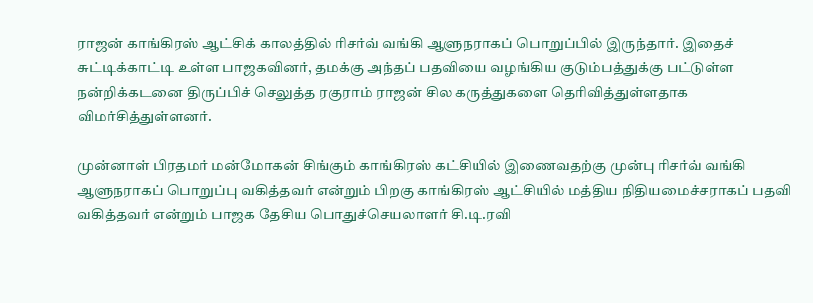ராஜன் காங்கிரஸ் ஆட்சிக் காலத்தில் ரிசர்வ் வங்கி ஆளுநராகப் பொறுப்பில் இருந்தார். இதைச் சுட்டிக்காட்டி உள்ள பாஜகவினர், தமக்கு அந்தப் பதவியை வழங்கிய குடும்பத்துக்கு பட்டுள்ள நன்றிக்கடனை திருப்பிச் செலுத்த ரகுராம் ராஜன் சில கருத்துகளை தெரிவித்துள்ளதாக விமர்சித்துள்ளனர்.

முன்னாள் பிரதமர் மன்மோகன் சிங்கும் காங்கிரஸ் கட்சியில் இணைவதற்கு முன்பு ரிசர்வ் வங்கி ஆளுநராகப் பொறுப்பு வகித்தவர் என்றும் பிறகு காங்கிரஸ் ஆட்சியில் மத்திய நிதியமைச்சராகப் பதவி வகித்தவர் என்றும் பாஜக தேசிய பொதுச்செயலாளர் சி.டி.ரவி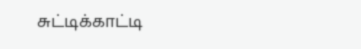சுட்டிக்காட்டி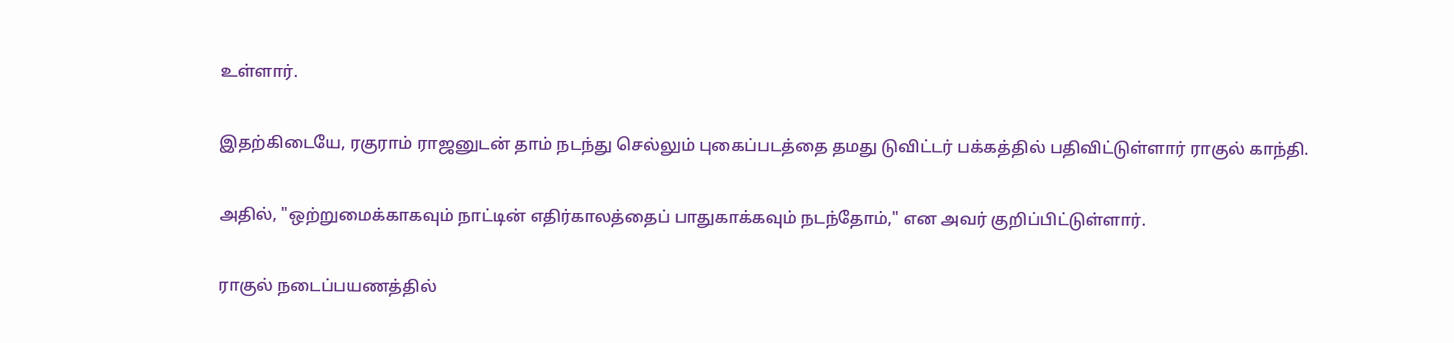உள்ளார்.

இதற்கிடையே, ரகுராம் ராஜனுடன் தாம் நடந்து செல்லும் புகைப்படத்தை தமது டுவிட்டர் பக்கத்தில் பதிவிட்டுள்ளார் ராகுல் காந்தி.

அதில், "ஒற்றுமைக்காகவும் நாட்டின் எதிர்காலத்தைப் பாதுகாக்கவும் நடந்தோம்," என அவர் குறிப்பிட்டுள்ளார்.

ராகுல் நடைப்பயணத்தில்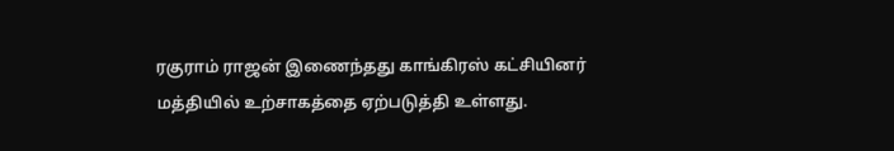ரகுராம் ராஜன் இணைந்தது காங்கிரஸ் கட்சியினர் மத்தியில் உற்சாகத்தை ஏற்படுத்தி உள்ளது.